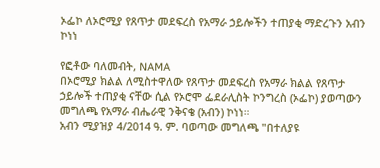ኦፌኮ ለኦሮሚያ የጸጥታ መደፍረስ የአማራ ኃይሎችን ተጠያቂ ማድረጉን አብን ኮነነ

የፎቶው ባለመብት, NAMA
በኦሮሚያ ክልል ለሚስተዋለው የጸጥታ መደፍረስ የአማራ ክልል የጸጥታ ኃይሎች ተጠያቂ ናቸው ሲል የኦሮሞ ፌደራሊስት ኮንግረስ (ኦፌኮ) ያወጣውን መግለጫ የአማራ ብሔራዊ ንቅናቄ (አብን) ኮነነ።
አብን ሚያዝያ 4/2014 ዓ. ም. ባወጣው መግለጫ "በተለያዩ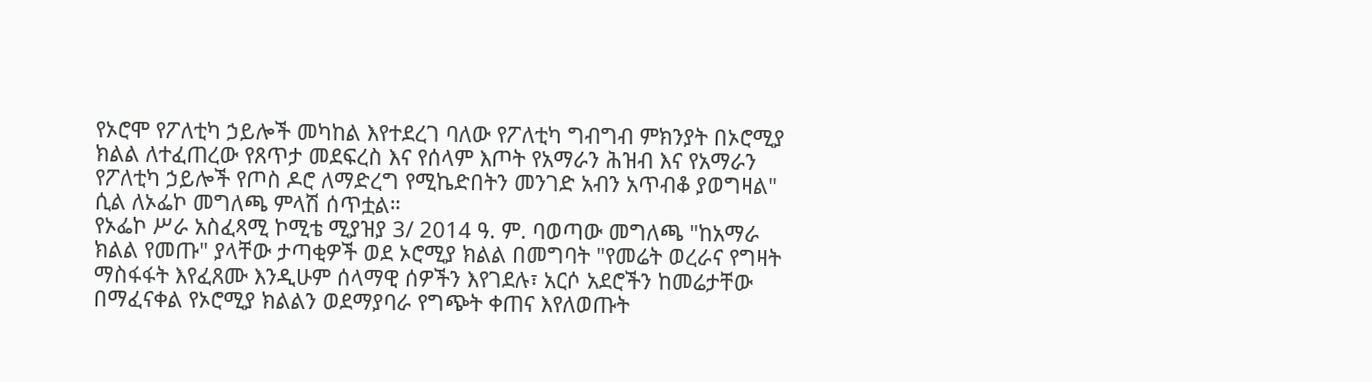የኦሮሞ የፖለቲካ ኃይሎች መካከል እየተደረገ ባለው የፖለቲካ ግብግብ ምክንያት በኦሮሚያ ክልል ለተፈጠረው የጸጥታ መደፍረስ እና የሰላም እጦት የአማራን ሕዝብ እና የአማራን የፖለቲካ ኃይሎች የጦስ ዶሮ ለማድረግ የሚኬድበትን መንገድ አብን አጥብቆ ያወግዛል" ሲል ለኦፌኮ መግለጫ ምላሽ ሰጥቷል።
የኦፌኮ ሥራ አስፈጻሚ ኮሚቴ ሚያዝያ 3/ 2014 ዓ. ም. ባወጣው መግለጫ "ከአማራ ክልል የመጡ" ያላቸው ታጣቂዎች ወደ ኦሮሚያ ክልል በመግባት "የመሬት ወረራና የግዛት ማስፋፋት እየፈጸሙ እንዲሁም ሰላማዊ ሰዎችን እየገደሉ፣ አርሶ አደሮችን ከመሬታቸው በማፈናቀል የኦሮሚያ ክልልን ወደማያባራ የግጭት ቀጠና እየለወጡት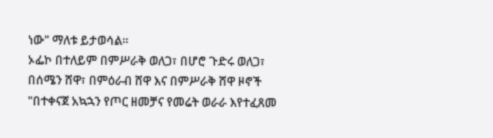ነው" ማለቱ ይታወሳል።
ኦፌኮ በተለይም በምሥራቅ ወለጋ፣ በሆሮ ጉድሩ ወለጋ፣ በሰሜን ሸዋ፣ በምዕራብ ሸዋ እና በምሥራቅ ሸዋ ዞኖች "በተቀናጀ አኳኋን የጦር ዘመቻና የመሬት ወራራ እየተፈጸመ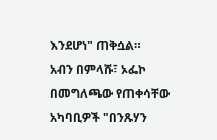እንደሆነ" ጠቅሷል።
አብን በምላሹ፣ ኦፌኮ በመግለጫው የጠቀሳቸው አካባቢዎች "በንጹሃን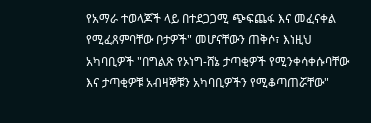የአማራ ተወላጆች ላይ በተደጋጋሚ ጭፍጨፋ እና መፈናቀል የሚፈጸምባቸው ቦታዎች" መሆናቸውን ጠቅሶ፣ እነዚህ አካባቢዎች "በግልጽ የኦነግ-ሸኔ ታጣቂዎች የሚንቀሳቀሱባቸው እና ታጣቂዎቹ አብዛኞቹን አካባቢዎችን የሚቆጣጠሯቸው"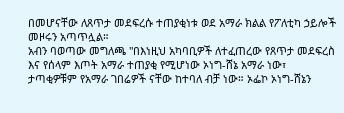በመሆናቸው ለጸጥታ መደፍረሱ ተጠያቂነቱ ወደ አማራ ክልል የፖለቲካ ኃይሎች መዞሩን አጣጥሏል።
አብን ባወጣው መግለጫ "በእነዚህ አካባቢዎች ለተፈጠረው የጸጥታ መደፍረስ እና የሰላም እጦት አማራ ተጠያቂ የሚሆነው ኦነግ-ሸኔ አማራ ነው፣ ታጣቂዎቹም የአማራ ገበሬዎች ናቸው ከተባለ ብቻ ነው። ኦፌኮ ኦነግ-ሸኔን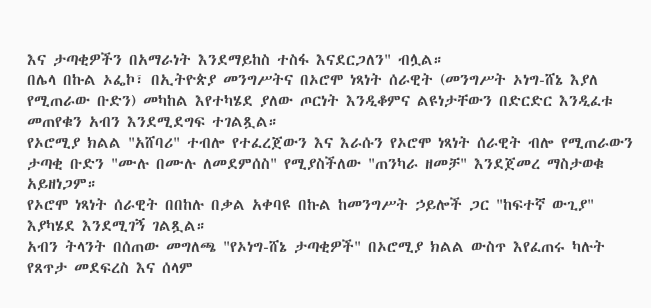እና ታጣቂዎችን በአማራነት እንደማይከስ ተስፋ እናደርጋለን" ብሏል።
በሌላ በኩል ኦፌኮ፣ በኢትዮጵያ መንግሥትና በኦሮሞ ነጻነት ሰራዊት (መንግሥት ኦነግ-ሸኔ እያለ የሚጠራው ቡድን) መካከል እየተካሄደ ያለው ጦርነት እንዲቆምና ልዩነታቸውን በድርድር እንዲፈቱ መጠየቁን አብን እንደሚደግፍ ተገልጿል።
የኦሮሚያ ክልል "አሸባሪ" ተብሎ የተፈረጀውን እና እራሱን የኦሮሞ ነጻነት ሰራዊት ብሎ የሚጠራውን ታጣቂ ቡድን "ሙሉ በሙሉ ለመደምሰስ" የሚያስችለው "ጠንካራ ዘመቻ" እንደጀመረ ማስታወቁ አይዘነጋም።
የኦሮሞ ነጻነት ሰራዊት በበከሉ በቃል አቀባዩ በኩል ከመንግሥት ኃይሎች ጋር "ከፍተኛ ውጊያ" እያካሄደ እንደሚገኝ ገልጿል።
አብን ትላንት በሰጠው መግለጫ "የኦነግ-ሸኔ ታጣቂዎች" በኦሮሚያ ክልል ውስጥ እየፈጠሩ ካሉት የጸጥታ መደፍረስ እና ሰላም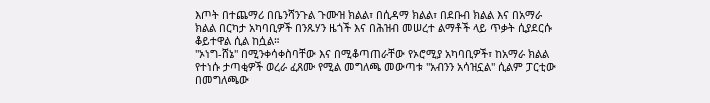እጦት በተጨማሪ በቤንሻንጉል ጉሙዝ ክልል፣ በሲዳማ ክልል፣ በደቡብ ክልል እና በአማራ ክልል በርካታ አካባቢዎች በንጹሃን ዜጎች እና በሕዝብ መሠረተ ልማቶች ላይ ጥቃት ሲያደርሱ ቆይተዋል ሲል ከሷል።
"ኦነግ-ሸኔ" በሚንቀሳቀስባቸው እና በሚቆጣጠራቸው የኦሮሚያ አካባቢዎች፣ ከአማራ ክልል የተነሱ ታጣቂዎች ወረራ ፈጸሙ የሚል መግለጫ መውጣቱ "አብንን አሳዝኗል" ሲልም ፓርቲው በመግለጫው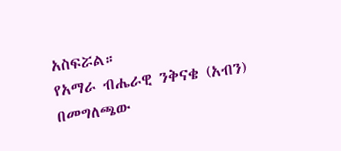አስፍሯል።
የአማራ ብሔራዊ ንቅናቄ (አብን) በመግለጫው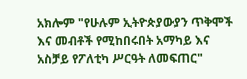አክሎም "የሁሉም ኢትዮጵያውያን ጥቅሞች እና መብቶች የሚከበሩበት አማካይ እና አስቻይ የፖለቲካ ሥርዓት ለመፍጠር"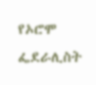የኦሮሞ ፌደራሊስት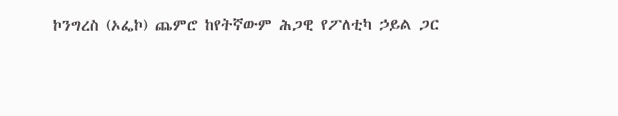ኮንግረስ (ኦፌኮ) ጨምሮ ከየትኛውም ሕጋዊ የፖለቲካ ኃይል ጋር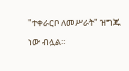"ተቀራርቦ ለመሥራት" ዝግጁ ነው ብሏል።